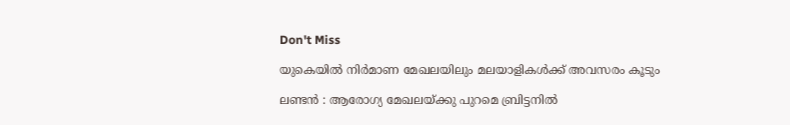Don't Miss

യുകെയില്‍ നിര്‍മാണ മേഖലയിലും മലയാളികള്‍ക്ക് അവസരം കൂടും

ലണ്ടന്‍ : ആരോഗ്യ മേഖലയ്ക്കു പുറമെ ബ്രിട്ടനില്‍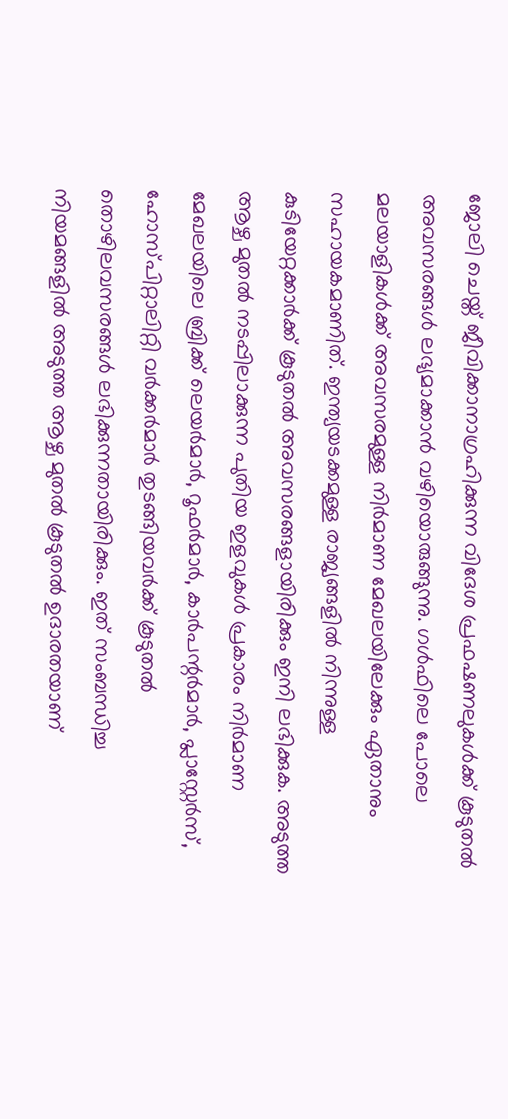ജോലി ചെയ്ത് ജീവിക്കാനാഗ്രഹിക്കുന്ന വിദേശ പ്രഫഷണലുകള്‍ക്ക് കൂടുതല്‍ അവസരങ്ങള്‍ ലഭ്യമാക്കാന്‍ വഴിയൊരുങ്ങുന്നു. ഗള്‍ഫിലെ പോലെ മലയാളികള്‍ക്ക് അവസരമുള്ള നിര്‍മാണ മേഖലയിലേക്കും ഏതാനും സഹായകമാണിത്. ഇന്ത്യയടക്കമുള്ള രാജ്യങ്ങളില്‍ നിന്നുള്ള കുടിയേറ്റക്കാര്‍ക്ക് കൂടുതല്‍ അവസരങ്ങളായിരിക്കും ഇനി ലഭിക്കുക. അടുത്ത ആഴ്ച മുതല്‍ നടപ്പിലാക്കുന്ന പുതിയ ഇളവുകള്‍ പ്രകാരം നിര്‍മാണ മേഖലയിലെ ബ്രിക്ക് ലെയര്‍മാര്‍, റൂഫര്‍മാര്‍, കാര്‍പന്റര്‍മാര്‍, പ്ലാസ്റ്റേര്‍സ്, ഹോസ്പിറ്റാലിറ്റി വര്‍ക്കര്‍മാര്‍ തുടങ്ങിയവര്‍ക്ക് കൂടുതല്‍ തൊഴിലവസരങ്ങള്‍ ലഭിക്കുന്നതായിരിക്കും. ഇത് സംബന്ധിച്ച നിയമങ്ങളില്‍ അടുത്ത ആഴ്ച മുതല്‍ കൂടുതല്‍ ഉദാരതയാണ്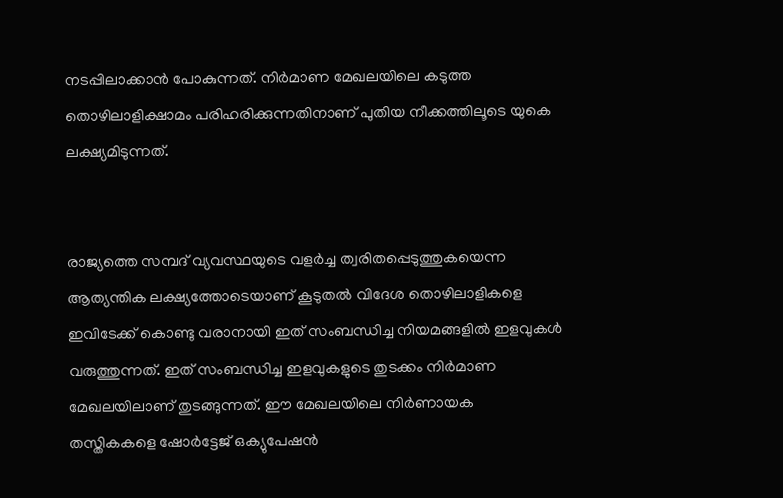നടപ്പിലാക്കാന്‍ പോകുന്നത്. നിര്‍മാണ മേഖലയിലെ കടുത്ത തൊഴിലാളിക്ഷാമം പരിഹരിക്കുന്നതിനാണ് പുതിയ നീക്കത്തിലൂടെ യുകെ ലക്ഷ്യമിടുന്നത്.


രാജ്യത്തെ സമ്പദ് വ്യവസ്ഥയുടെ വളര്‍ച്ച ത്വരിതപ്പെടുത്തുകയെന്ന ആത്യന്തിക ലക്ഷ്യത്തോടെയാണ് കൂടുതല്‍ വിദേശ തൊഴിലാളികളെ ഇവിടേക്ക് കൊണ്ടു വരാനായി ഇത് സംബന്ധിച്ച നിയമങ്ങളില്‍ ഇളവുകള്‍ വരുത്തുന്നത്. ഇത് സംബന്ധിച്ച ഇളവുകളുടെ തുടക്കം നിര്‍മാണ മേഖലയിലാണ് തുടങ്ങുന്നത്. ഈ മേഖലയിലെ നിര്‍ണായക തസ്തികകളെ ഷോര്‍ട്ടേജ് ഒക്യുപേഷന്‍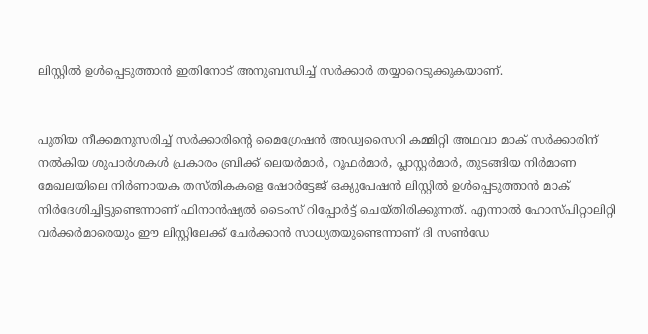ലിസ്റ്റില്‍ ഉള്‍പ്പെടുത്താന്‍ ഇതിനോട് അനുബന്ധിച്ച് സര്‍ക്കാര്‍ തയ്യാറെടുക്കുകയാണ്.


പുതിയ നീക്കമനുസരിച്ച് സര്‍ക്കാരിന്റെ മൈഗ്രേഷന്‍ അഡ്വസൈറി കമ്മിറ്റി അഥവാ മാക് സര്‍ക്കാരിന് നല്‍കിയ ശുപാര്‍ശകള്‍ പ്രകാരം ബ്രിക്ക് ലെയര്‍മാര്‍, റൂഫര്‍മാര്‍, പ്ലാസ്റ്റര്‍മാര്‍, തുടങ്ങിയ നിര്‍മാണ മേഖലയിലെ നിര്‍ണായക തസ്തികകളെ ഷോര്‍ട്ടേജ് ഒക്യുപേഷന്‍ ലിസ്റ്റില്‍ ഉള്‍പ്പെടുത്താന്‍ മാക് നിര്‍ദേശിച്ചിട്ടുണ്ടെന്നാണ് ഫിനാന്‍ഷ്യല്‍ ടൈംസ് റിപ്പോര്‍ട്ട് ചെയ്തിരിക്കുന്നത്. എന്നാല്‍ ഹോസ്പിറ്റാലിറ്റി വര്‍ക്കര്‍മാരെയും ഈ ലിസ്റ്റിലേക്ക് ചേര്‍ക്കാന്‍ സാധ്യതയുണ്ടെന്നാണ് ദി സണ്‍ഡേ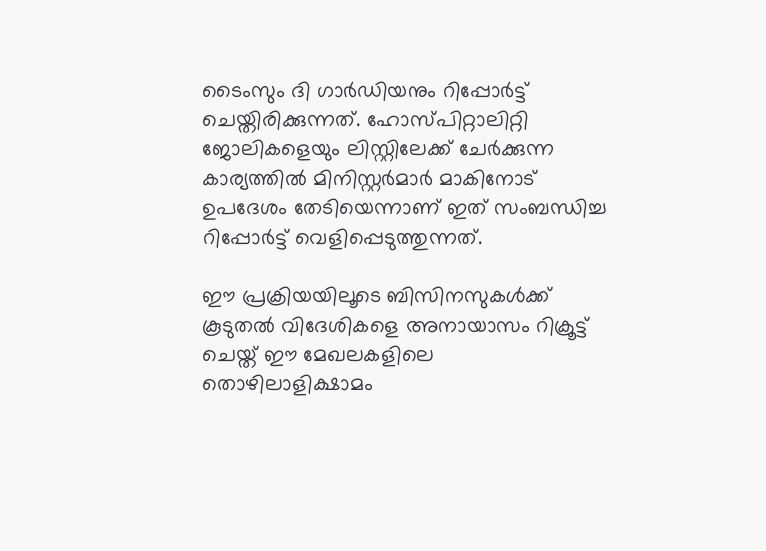ടൈംസും ദി ഗാര്‍ഡിയനും റിപ്പോര്‍ട്ട് ചെയ്തിരിക്കുന്നത്. ഹോസ്പിറ്റാലിറ്റി ജോലികളെയും ലിസ്റ്റിലേക്ക് ചേര്‍ക്കുന്ന കാര്യത്തില്‍ മിനിസ്റ്റര്‍മാര്‍ മാകിനോട് ഉപദേശം തേടിയെന്നാണ് ഇത് സംബന്ധിച്ച റിപ്പോര്‍ട്ട് വെളിപ്പെടുത്തുന്നത്.

ഈ പ്രക്രിയയിലൂടെ ബിസിനസുകള്‍ക്ക് കൂടുതല്‍ വിദേശികളെ അനായാസം റിക്രൂട്ട് ചെയ്ത് ഈ മേഖലകളിലെ തൊഴിലാളിക്ഷാമം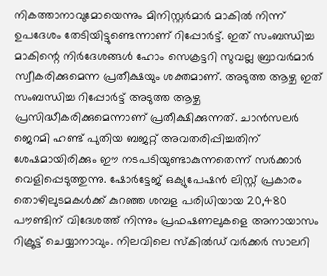നികത്താനാവുമോയെന്നും മിനിസ്റ്റര്‍മാര്‍ മാകില്‍ നിന്ന് ഉപദേശം തേടിയിട്ടുണ്ടെന്നാണ് റിപ്പോര്‍ട്ട്. ഇത് സംബന്ധിച്ച മാകിന്റെ നിര്‍ദേശങ്ങള്‍ ഹോം സെക്രട്ടറി സുവല്ല ബ്രാവര്‍മാര്‍ സ്വീകരിക്കുമെന്ന പ്രതീക്ഷയും ശക്തമാണ്. അടുത്ത ആഴ്ച ഇത് സംബന്ധിച്ച റിപ്പോര്‍ട്ട് അടുത്ത ആഴ്ച പ്രസിദ്ധീകരിക്കുമെന്നാണ് പ്രതീക്ഷിക്കുന്നത്. ചാന്‍സലര്‍ ജെറമി ഹണ്ട് പുതിയ ബജറ്റ് അവതരിപ്പിച്ചതിന് ശേഷമായിരിക്കും ഈ നടപടിയുണ്ടാകുന്നതെന്ന് സര്‍ക്കാര്‍ വെളിപ്പെടുത്തുന്നു. ഷോര്‍ട്ടേജ് ഒക്യുപേഷന്‍ ലിസ്റ്റ് പ്രകാരം തൊഴിലുടമകള്‍ക്ക് കുറഞ്ഞ ശമ്പള പരിധിയായ 20,480 പൗണ്ടിന് വിദേശത്ത് നിന്നും പ്രഫഷണലുകളെ അനായാസം റിക്രൂട്ട് ചെയ്യാനാവും. നിലവിലെ സ്‌കില്‍ഡ് വര്‍ക്കര്‍ സാലറി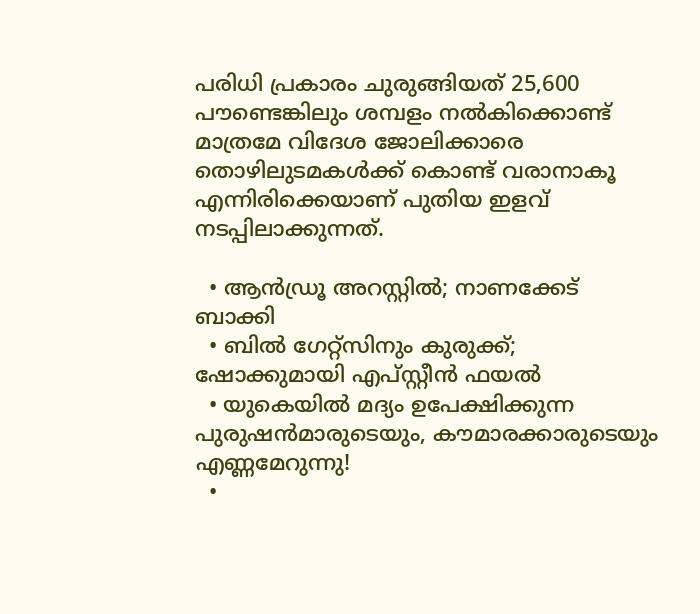പരിധി പ്രകാരം ചുരുങ്ങിയത് 25,600 പൗണ്ടെങ്കിലും ശമ്പളം നല്‍കിക്കൊണ്ട് മാത്രമേ വിദേശ ജോലിക്കാരെ തൊഴിലുടമകള്‍ക്ക് കൊണ്ട് വരാനാകൂ എന്നിരിക്കെയാണ് പുതിയ ഇളവ് നടപ്പിലാക്കുന്നത്.

  • ആന്‍ഡ്രൂ അറസ്റ്റില്‍; നാണക്കേട് ബാക്കി
  • ബില്‍ ഗേറ്റ്‌സിനും കുരുക്ക്; ഷോക്കുമായി എപ്സ്റ്റീന്‍ ഫയല്‍
  • യുകെയില്‍ മദ്യം ഉപേക്ഷിക്കുന്ന പുരുഷന്‍മാരുടെയും, കൗമാരക്കാരുടെയും എണ്ണമേറുന്നു!
  •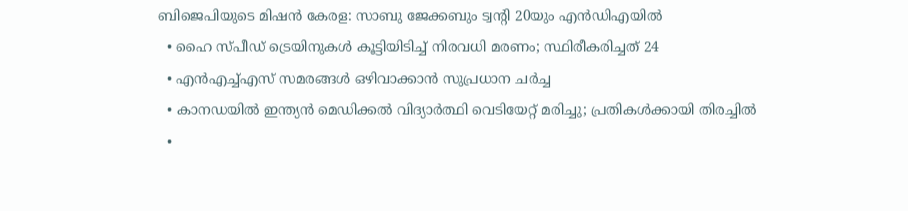ബിജെപിയുടെ മിഷന്‍ കേരള: സാബു ജേക്കബും ട്വന്റി 20യും എന്‍ഡിഎയില്‍
  • ഹൈ സ്പീഡ് ട്രെയിനുകള്‍ കൂട്ടിയിടിച്ച് നിരവധി മരണം; സ്ഥിരീകരിച്ചത് 24
  • എന്‍എച്ച്എസ് സമരങ്ങള്‍ ഒഴിവാക്കാന്‍ സുപ്രധാന ചര്‍ച്ച
  • കാനഡയില്‍ ഇന്ത്യന്‍ മെഡിക്കല്‍ വിദ്യാര്‍ത്ഥി വെടിയേറ്റ് മരിച്ചു; പ്രതികള്‍ക്കായി തിരച്ചില്‍
  •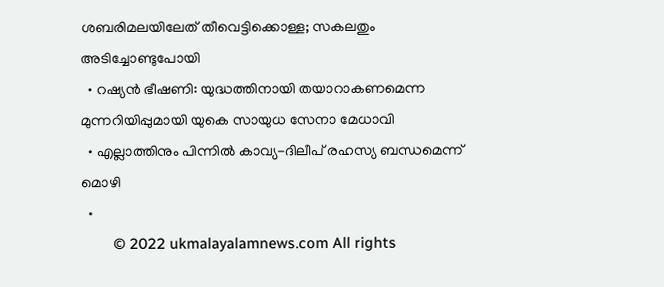ശബരിമലയിലേത് തീവെട്ടിക്കൊള്ള; സകലതും അടിച്ചോണ്ടുപോയി
  • റഷ്യന്‍ ഭീഷണി: യുദ്ധത്തിനായി തയാറാകണമെന്ന മുന്നറിയിപ്പുമായി യുകെ സായുധ സേനാ മേധാവി
  • എല്ലാത്തിനും പിന്നില്‍ കാവ്യ-ദിലീപ് രഹസ്യ ബന്ധമെന്ന് മൊഴി
  •
        © 2022 ukmalayalamnews.com All rights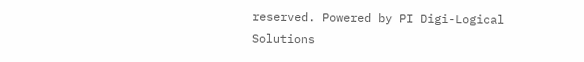reserved. Powered by PI Digi-Logical Solutions